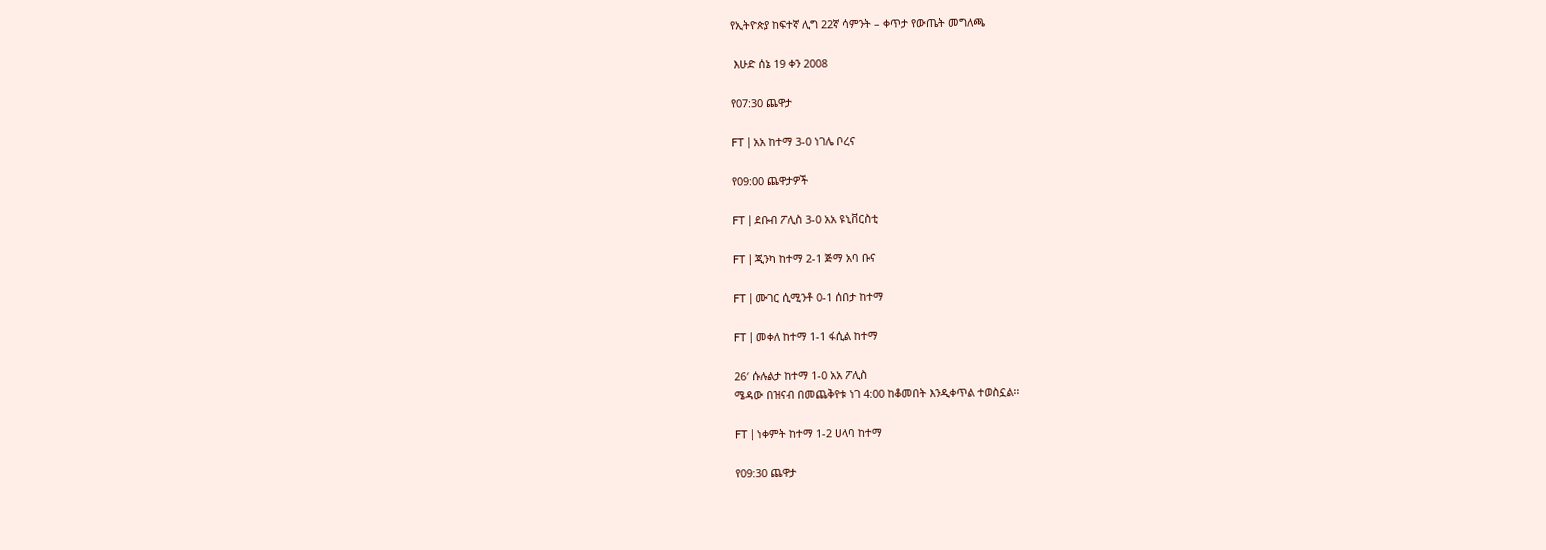የኢትዮጵያ ከፍተኛ ሊግ 22ኛ ሳምንት – ቀጥታ የውጤት መግለጫ

 እሁድ ሰኔ 19 ቀን 2008

የ07:30 ጨዋታ

FT | አአ ከተማ 3-0 ነገሌ ቦረና

የ09:00 ጨዋታዎች

FT | ደቡብ ፖሊስ 3-0 አአ ዩኒቨርስቲ

FT | ጂንካ ከተማ 2-1 ጅማ አባ ቡና

FT | ሙገር ሲሚንቶ 0-1 ሰበታ ከተማ

FT | መቀለ ከተማ 1-1 ፋሲል ከተማ

26′ ሱሉልታ ከተማ 1-0 አአ ፖሊስ
ሜዳው በዝናብ በመጨቅየቱ ነገ 4:00 ከቆመበት እንዲቀጥል ተወስኗል፡፡

FT | ነቀምት ከተማ 1-2 ሀላባ ከተማ

የ09:30 ጨዋታ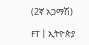(2ኛ አጋማሽ)

FT | ኢትዮጵያ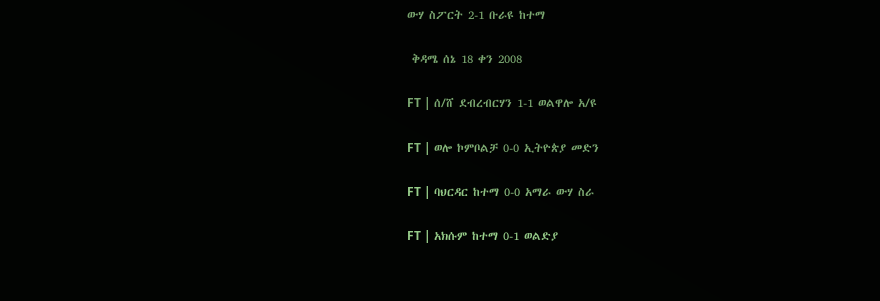ውሃ ስፖርት 2-1 ቡራዩ ከተማ

 ቅዳሜ ሰኔ 18 ቀን 2008

FT | ሰ/ሸ ደብረብርሃን 1-1 ወልዋሎ አ/ዩ

FT | ወሎ ኮምቦልቻ 0-0 ኢትዮጵያ መድን

FT | ባህርዳር ከተማ 0-0 አማራ ውሃ ስራ

FT | አክሱም ከተማ 0-1 ወልድያ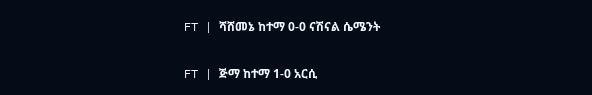FT | ሻሸመኔ ከተማ 0-0 ናሽናል ሴሜንት

FT | ጅማ ከተማ 1-0 አርሲ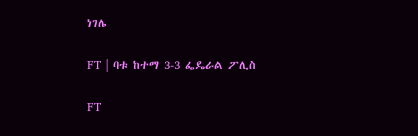ነገሌ

FT | ባቱ ከተማ 3-3 ፌዴራል ፖሊስ

FT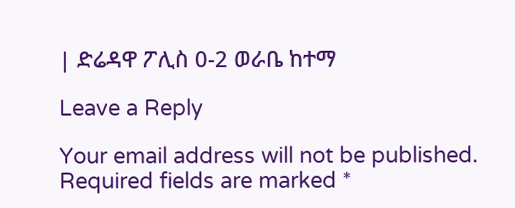| ድሬዳዋ ፖሊስ 0-2 ወራቤ ከተማ

Leave a Reply

Your email address will not be published. Required fields are marked *